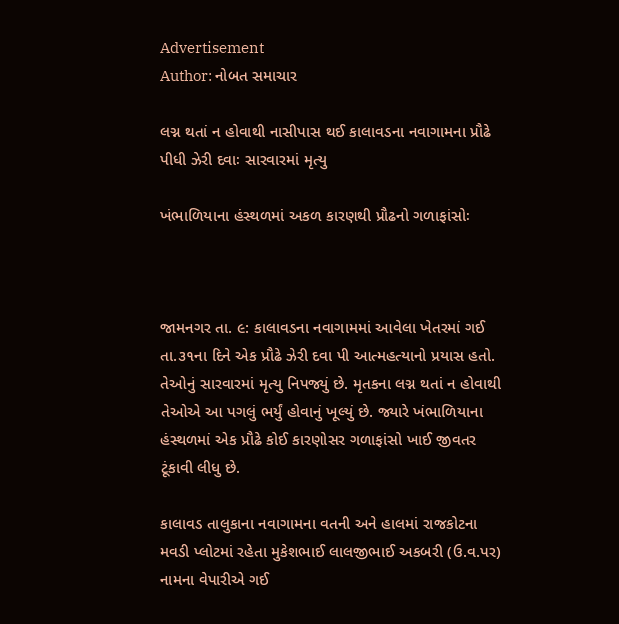Advertisement
Author: નોબત સમાચાર

લગ્ન થતાં ન હોવાથી નાસીપાસ થઈ કાલાવડના નવાગામના પ્રૌઢે પીધી ઝેરી દવાઃ સારવારમાં મૃત્યુ

ખંભાળિયાના હંસ્થળમાં અકળ કારણથી પ્રૌઢનો ગળાફાંસોઃ



જામનગર તા. ૯: કાલાવડના નવાગામમાં આવેલા ખેતરમાં ગઈ તા.૩૧ના દિને એક પ્રૌઢે ઝેરી દવા પી આત્મહત્યાનો પ્રયાસ હતો. તેઓનું સારવારમાં મૃત્યુ નિપજ્યું છે. મૃતકના લગ્ન થતાં ન હોવાથી તેઓએ આ પગલું ભર્યું હોવાનું ખૂલ્યું છે. જ્યારે ખંભાળિયાના હંસ્થળમાં એક પ્રૌઢે કોઈ કારણોસર ગળાફાંસો ખાઈ જીવતર ટૂંકાવી લીધુ છે.

કાલાવડ તાલુકાના નવાગામના વતની અને હાલમાં રાજકોટના મવડી પ્લોટમાં રહેતા મુકેશભાઈ લાલજીભાઈ અકબરી (ઉ.વ.પર) નામના વેપારીએ ગઈ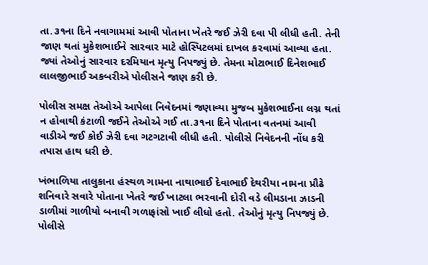તા.૩૧ના દિને નવાગામમાં આવી પોતાના ખેતરે જઈ ઝેરી દવા પી લીધી હતી. તેની જાણ થતાં મુકેશભાઈને સારવાર માટે હોસ્પિટલમાં દાખલ કરવામાં આવ્યા હતા. જ્યાં તેઓનું સારવાર દરમિયાન મૃત્યુ નિપજ્યું છે. તેમના મોટાભાઈ દિનેશભાઈ લાલજીભાઈ અકબરીએ પોલીસને જાણ કરી છે.

પોલીસ સમક્ષ તેઓએ આપેલા નિવેદનમાં જણાવ્યા મુજબ મુકેશભાઈના લગ્ન થતાં ન હોવાથી કંટાળી જઈને તેઓએ ગઈ તા.૩૧ના દિને પોતાના વતનમાં આવી વાડીએ જઈ કોઈ ઝેરી દવા ગટગટાવી લીધી હતી. પોલીસે નિવેદનની નોંધ કરી તપાસ હાથ ધરી છે.

ખંભાળિયા તાલુકાના હંસ્થળ ગામના નાથાભાઈ દેવાભાઈ દેથરીયા નામના પ્રૌઢે શનિવારે સવારે પોતાના ખેતરે જઈ ખાટલા ભરવાની દોરી વડે લીમડાના ઝાડની ડાળીમાં ગાળીયો બનાવી ગળાફાંસો ખાઈ લીધો હતો. તેઓનું મૃત્યુ નિપજ્યું છે. પોલીસે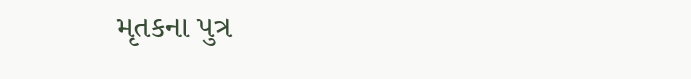મૃતકના પુત્ર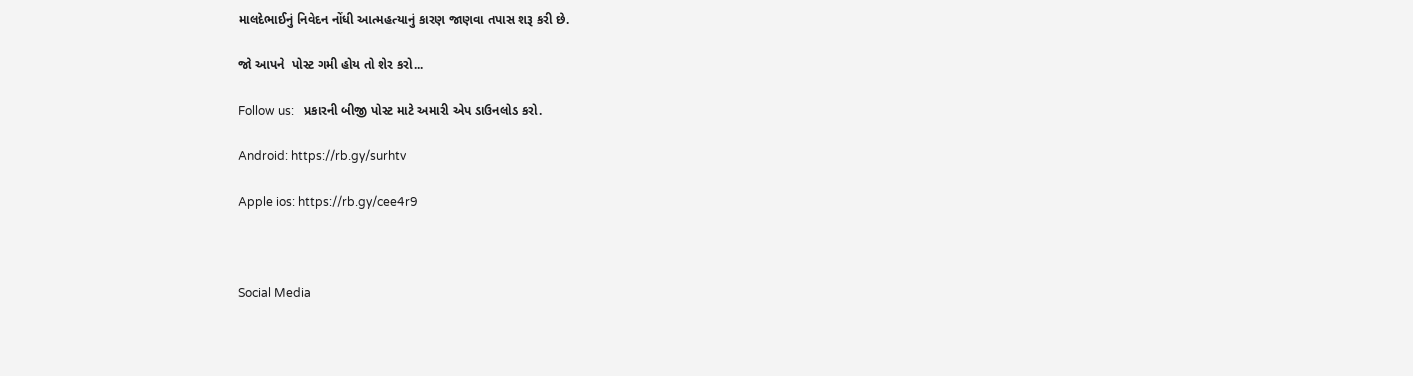માલદેભાઈનું નિવેદન નોંધી આત્મહત્યાનું કારણ જાણવા તપાસ શરૂ કરી છે.

જો આપને  પોસ્ટ ગમી હોય તો શેર કરો...

Follow us:   પ્રકારની બીજી પોસ્ટ માટે અમારી એપ ડાઉનલોડ કરો.

Android: https://rb.gy/surhtv

Apple ios: https://rb.gy/cee4r9



Social Media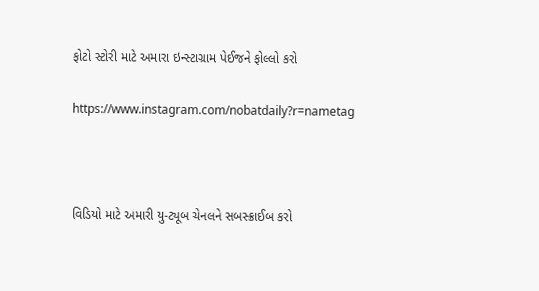ફોટો સ્ટોરી માટે અમારા ઇન્સ્ટાગ્રામ પેઈજને ફોલ્લો કરો

https://www.instagram.com/nobatdaily?r=nametag



વિડિયો માટે અમારી યુ-ટ્યૂબ ચેનલને સબસ્ક્રાઈબ કરો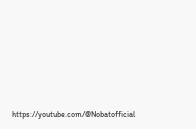https://youtube.com/@Nobatofficial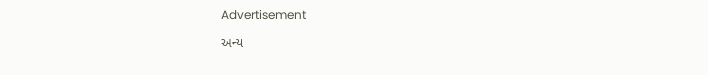Advertisement

અન્ય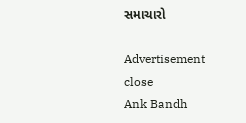સમાચારો

Advertisement
close
Ank Bandh